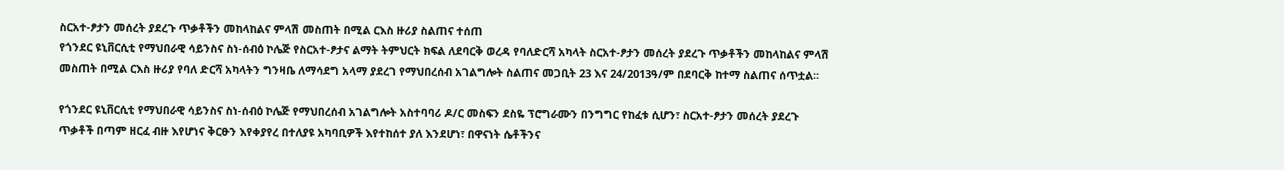ስርአተ-ፆታን መሰረት ያደረጉ ጥቃቶችን መከላከልና ምላሽ መስጠት በሚል ርእስ ዙሪያ ስልጠና ተሰጠ
የጎንደር ዩኒቨርሲቲ የማህበራዊ ሳይንስና ስነ-ሰብዕ ኮሌጅ የስርአተ-ፆታና ልማት ትምህርት ክፍል ለደባርቅ ወረዳ የባለድርሻ አካላት ስርአተ-ፆታን መሰረት ያደረጉ ጥቃቶችን መከላከልና ምላሽ መስጠት በሚል ርእስ ዙሪያ የባለ ድርሻ አካላትን ግንዛቤ ለማሳደግ አላማ ያደረገ የማህበረሰብ አገልግሎት ስልጠና መጋቢት 23 እና 24/2013ዓ/ም በደባርቅ ከተማ ስልጠና ሰጥቷል፡፡

የጎንደር ዩኒቨርሲቲ የማህበራዊ ሳይንስና ስነ-ሰብዕ ኮሌጅ የማህበረሰብ አገልግሎት አስተባባሪ ዶ/ር መስፍን ደስዬ ፕሮግራሙን በንግግር የከፈቱ ሲሆን፣ ስርአተ-ፆታን መሰረት ያደረጉ ጥቃቶች በጣም ዘርፈ ብዙ እየሆነና ቅርፁን እየቀያየረ በተለያዩ አካባቢዎች እየተከሰተ ያለ እንደሆነ፣ በዋናነት ሴቶችንና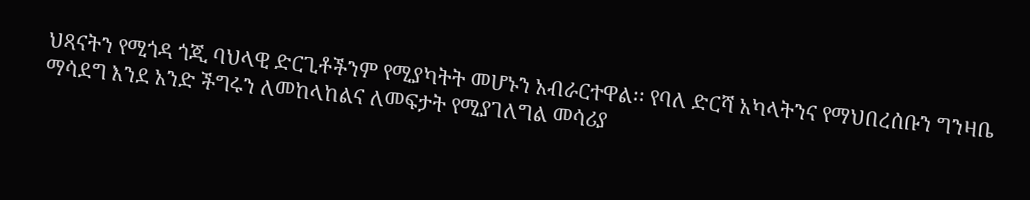ህጻናትን የሚጎዳ ጎጂ ባህላዊ ድርጊቶችንም የሚያካትት መሆኑን አብራርተዋል፡፡ የባለ ድርሻ አካላትንና የማህበረሰቡን ግንዛቤ ማሳደግ እንደ አንድ ችግሩን ለመከላከልና ለመፍታት የሚያገለግል መሳሪያ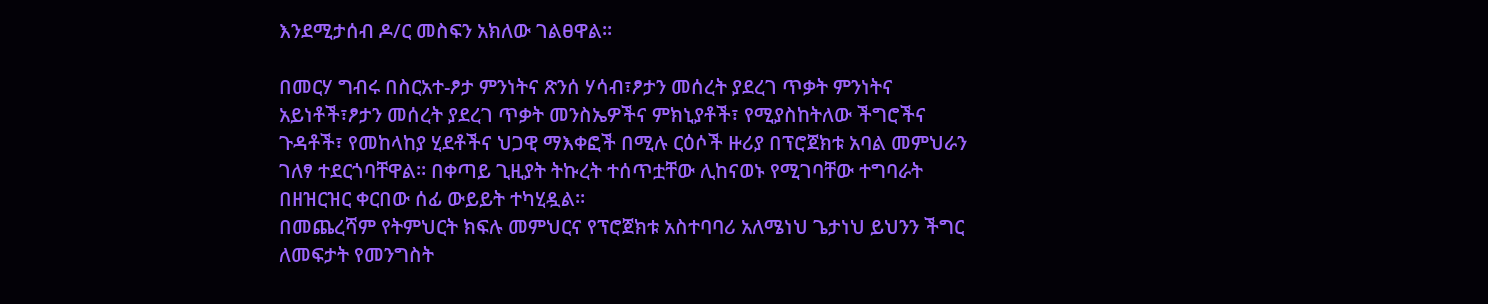እንደሚታሰብ ዶ/ር መስፍን አክለው ገልፀዋል፡፡

በመርሃ ግብሩ በስርአተ-ፆታ ምንነትና ጽንሰ ሃሳብ፣ፆታን መሰረት ያደረገ ጥቃት ምንነትና አይነቶች፣ፆታን መሰረት ያደረገ ጥቃት መንስኤዎችና ምክኒያቶች፣ የሚያስከትለው ችግሮችና ጉዳቶች፣ የመከላከያ ሂደቶችና ህጋዊ ማእቀፎች በሚሉ ርዕሶች ዙሪያ በፕሮጀክቱ አባል መምህራን ገለፃ ተደርጎባቸዋል፡፡ በቀጣይ ጊዚያት ትኩረት ተሰጥቷቸው ሊከናወኑ የሚገባቸው ተግባራት በዘዝርዝር ቀርበው ሰፊ ውይይት ተካሂዷል፡፡
በመጨረሻም የትምህርት ክፍሉ መምህርና የፕሮጀክቱ አስተባባሪ አለሜነህ ጌታነህ ይህንን ችግር ለመፍታት የመንግስት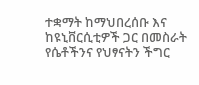ተቋማት ከማህበረሰቡ እና ከዩኒቨርሲቲዎች ጋር በመስራት የሴቶችንና የህፃናትን ችግር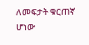ለመፍታት ቁርጠኛ ሆነው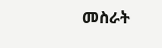መስራት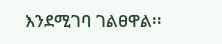እንደሚገባ ገልፀዋል፡፡